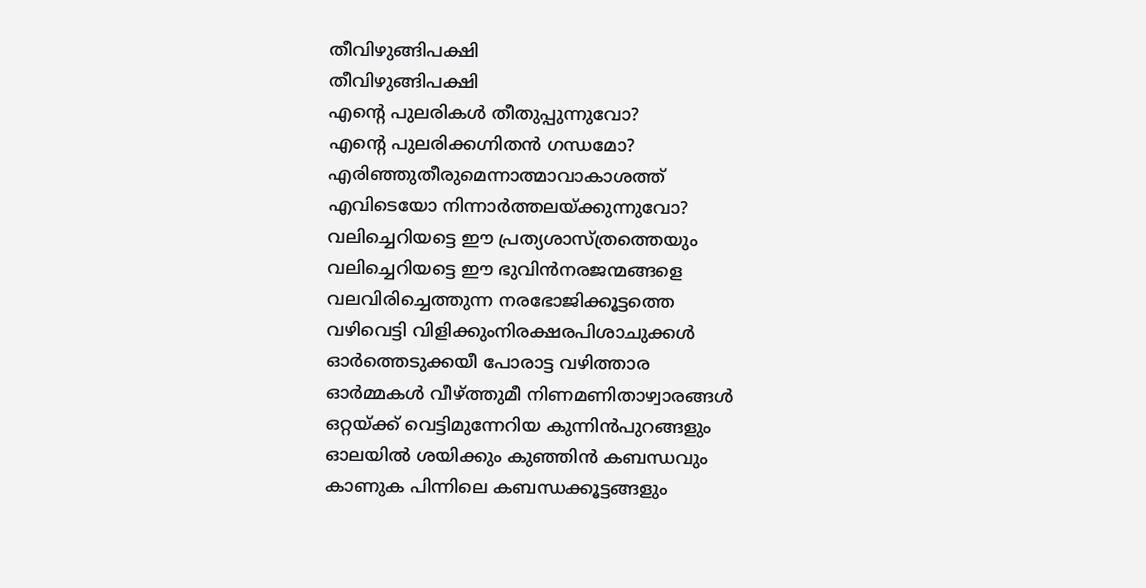തീവിഴുങ്ങിപക്ഷി
തീവിഴുങ്ങിപക്ഷി
എന്റെ പുലരികൾ തീതുപ്പുന്നുവോ?
എന്റെ പുലരിക്കഗ്നിതൻ ഗന്ധമോ?
എരിഞ്ഞുതീരുമെന്നാത്മാവാകാശത്ത്
എവിടെയോ നിന്നാർത്തലയ്ക്കുന്നുവോ?
വലിച്ചെറിയട്ടെ ഈ പ്രത്യശാസ്ത്രത്തെയും
വലിച്ചെറിയട്ടെ ഈ ഭുവിൻനരജന്മങ്ങളെ
വലവിരിച്ചെത്തുന്ന നരഭോജിക്കൂട്ടത്തെ
വഴിവെട്ടി വിളിക്കുംനിരക്ഷരപിശാചുക്കൾ
ഓർത്തെടുക്കയീ പോരാട്ട വഴിത്താര
ഓർമ്മകൾ വീഴ്ത്തുമീ നിണമണിതാഴ്വാരങ്ങൾ
ഒറ്റയ്ക്ക് വെട്ടിമുന്നേറിയ കുന്നിൻപുറങ്ങളും
ഓലയിൽ ശയിക്കും കുഞ്ഞിൻ കബന്ധവും
കാണുക പിന്നിലെ കബന്ധക്കൂട്ടങ്ങളും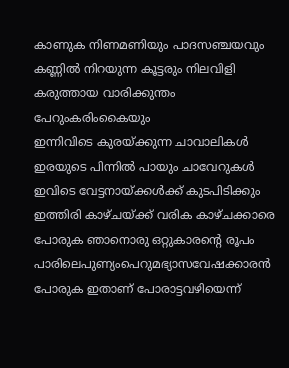കാണുക നിണമണിയും പാദസഞ്ചയവും
കണ്ണിൽ നിറയുന്ന കൂട്ടരും നിലവിളി
കരുത്തായ വാരിക്കുന്തം പേറുംകരിംകൈയും
ഇന്നിവിടെ കുരയ്ക്കുന്ന ചാവാലികൾ
ഇരയുടെ പിന്നിൽ പായും ചാവേറുകൾ
ഇവിടെ വേട്ടനായ്ക്കൾക്ക് കുടപിടിക്കും
ഇത്തിരി കാഴ്ചയ്ക്ക് വരിക കാഴ്ചക്കാരെ
പോരുക ഞാനൊരു ഒറ്റുകാരന്റെ രൂപം
പാരിലെപുണ്യംപെറുമഭ്യാസവേഷക്കാരൻ
പോരുക ഇതാണ് പോരാട്ടവഴിയെന്ന്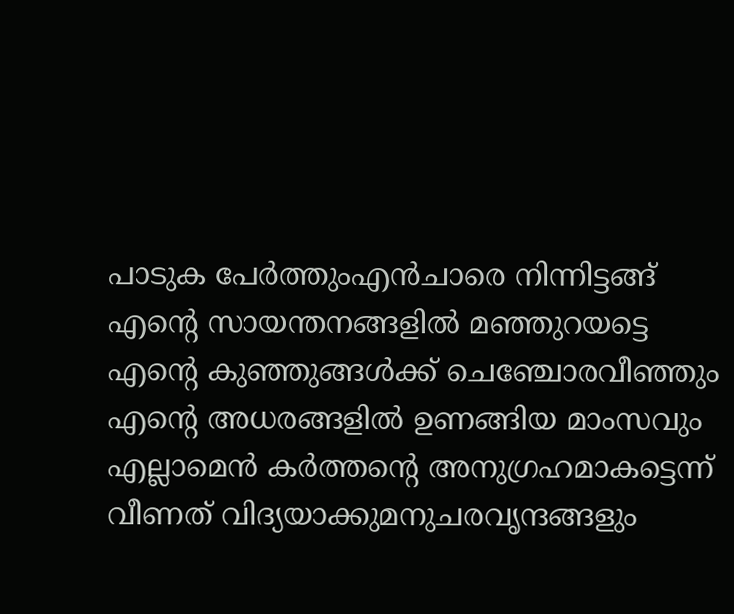പാടുക പേർത്തുംഎൻചാരെ നിന്നിട്ടങ്ങ്
എന്റെ സായന്തനങ്ങളിൽ മഞ്ഞുറയട്ടെ
എന്റെ കുഞ്ഞുങ്ങൾക്ക് ചെഞ്ചോരവീഞ്ഞും
എന്റെ അധരങ്ങളിൽ ഉണങ്ങിയ മാംസവും
എല്ലാമെൻ കർത്തന്റെ അനുഗ്രഹമാകട്ടെന്ന്
വീണത് വിദ്യയാക്കുമനുചരവൃന്ദങ്ങളും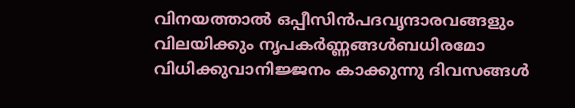വിനയത്താൽ ഒപ്പീസിൻപദവൃന്ദാരവങ്ങളും
വിലയിക്കും നൃപകർണ്ണങ്ങൾബധിരമോ
വിധിക്കുവാനിജ്ജനം കാക്കുന്നു ദിവസങ്ങൾ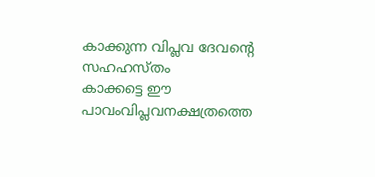കാക്കുന്ന വിപ്ലവ ദേവന്റെ സഹഹസ്തം
കാക്കട്ടെ ഈ പാവംവിപ്ലവനക്ഷത്രത്തെ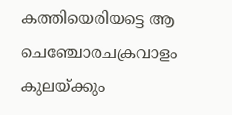കത്തിയെരിയട്ടെ ആ ചെഞ്ചോരചക്രവാളം
കുലയ്ക്കും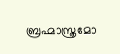ബ്രഹ്മാസ്ത്രമോ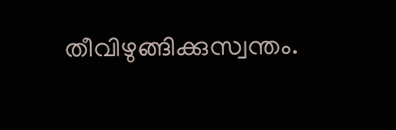തീവിഴുങ്ങിക്കുസ്വന്തം.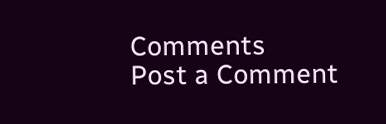Comments
Post a Comment